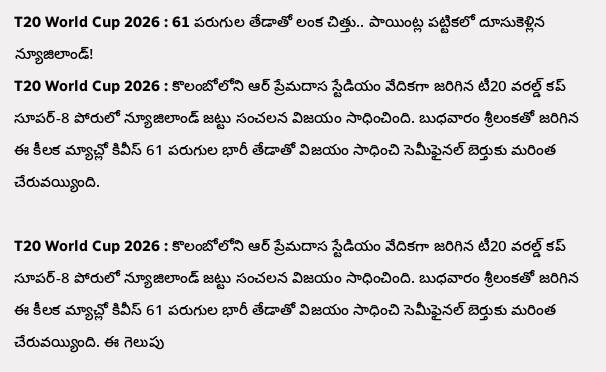T20 World Cup 2026 : 61 పరుగుల తేడాతో లంక చిత్తు.. పాయింట్ల పట్టికలో దూసుకెళ్లిన న్యూజిలాండ్!
T20 World Cup 2026 : కొలంబోలోని ఆర్ ప్రేమదాస స్టేడియం వేదికగా జరిగిన టీ20 వరల్డ్ కప్ సూపర్-8 పోరులో న్యూజిలాండ్ జట్టు సంచలన విజయం సాధించింది. బుధవారం శ్రీలంకతో జరిగిన ఈ కీలక మ్యాచ్లో కివీస్ 61 పరుగుల భారీ తేడాతో విజయం సాధించి సెమీఫైనల్ బెర్తుకు మరింత చేరువయ్యింది.

T20 World Cup 2026 : కొలంబోలోని ఆర్ ప్రేమదాస స్టేడియం వేదికగా జరిగిన టీ20 వరల్డ్ కప్ సూపర్-8 పోరులో న్యూజిలాండ్ జట్టు సంచలన విజయం సాధించింది. బుధవారం శ్రీలంకతో జరిగిన ఈ కీలక మ్యాచ్లో కివీస్ 61 పరుగుల భారీ తేడాతో విజయం సాధించి సెమీఫైనల్ బెర్తుకు మరింత చేరువయ్యింది. ఈ గెలుపు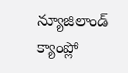న్యూజిలాండ్ క్యాంప్లో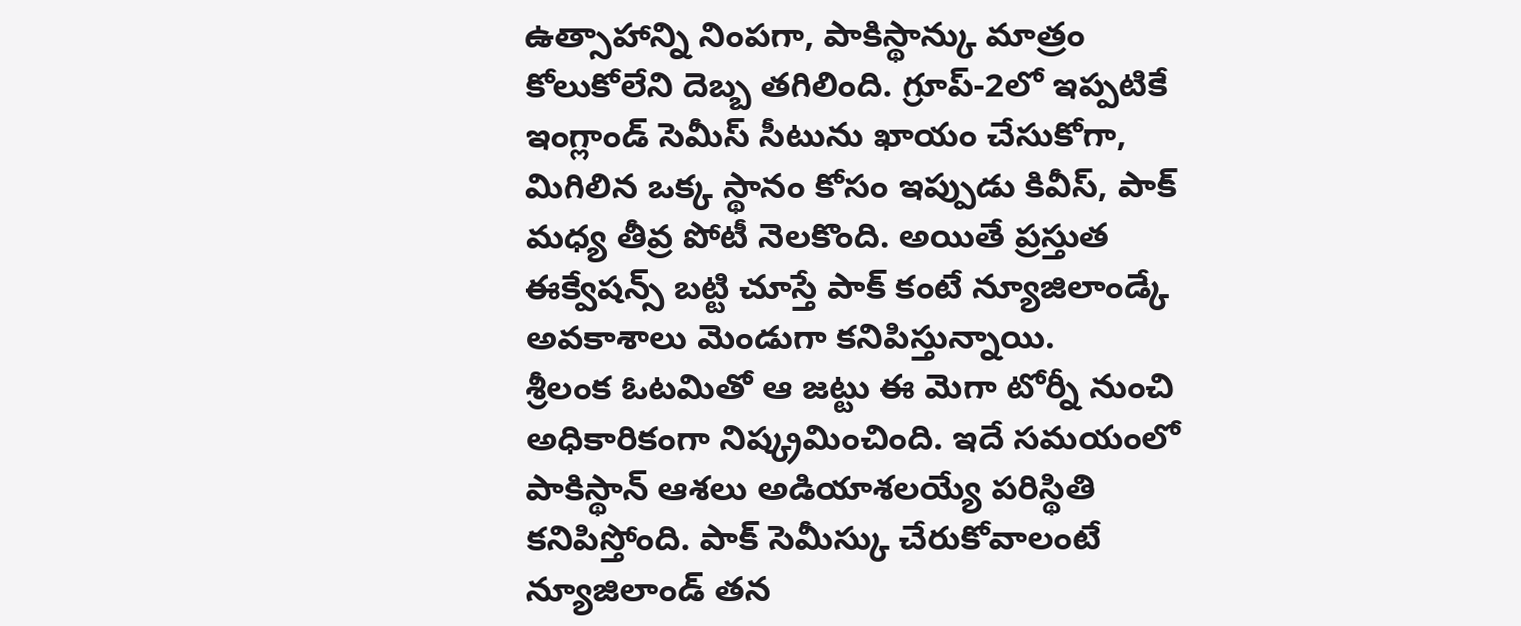ఉత్సాహాన్ని నింపగా, పాకిస్థాన్కు మాత్రం కోలుకోలేని దెబ్బ తగిలింది. గ్రూప్-2లో ఇప్పటికే ఇంగ్లాండ్ సెమీస్ సీటును ఖాయం చేసుకోగా, మిగిలిన ఒక్క స్థానం కోసం ఇప్పుడు కివీస్, పాక్ మధ్య తీవ్ర పోటీ నెలకొంది. అయితే ప్రస్తుత ఈక్వేషన్స్ బట్టి చూస్తే పాక్ కంటే న్యూజిలాండ్కే అవకాశాలు మెండుగా కనిపిస్తున్నాయి.
శ్రీలంక ఓటమితో ఆ జట్టు ఈ మెగా టోర్నీ నుంచి అధికారికంగా నిష్క్రమించింది. ఇదే సమయంలో పాకిస్థాన్ ఆశలు అడియాశలయ్యే పరిస్థితి కనిపిస్తోంది. పాక్ సెమీస్కు చేరుకోవాలంటే న్యూజిలాండ్ తన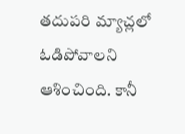తదుపరి మ్యాచ్లలో ఓడిపోవాలని ఆశించింది. కానీ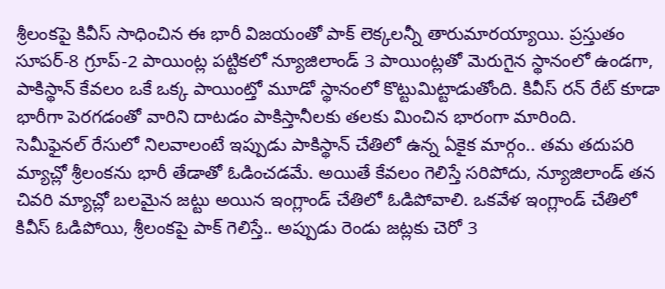శ్రీలంకపై కివీస్ సాధించిన ఈ భారీ విజయంతో పాక్ లెక్కలన్నీ తారుమారయ్యాయి. ప్రస్తుతం సూపర్-8 గ్రూప్-2 పాయింట్ల పట్టికలో న్యూజిలాండ్ 3 పాయింట్లతో మెరుగైన స్థానంలో ఉండగా, పాకిస్థాన్ కేవలం ఒకే ఒక్క పాయింట్తో మూడో స్థానంలో కొట్టుమిట్టాడుతోంది. కివీస్ రన్ రేట్ కూడా భారీగా పెరగడంతో వారిని దాటడం పాకిస్తానీలకు తలకు మించిన భారంగా మారింది.
సెమీఫైనల్ రేసులో నిలవాలంటే ఇప్పుడు పాకిస్థాన్ చేతిలో ఉన్న ఏకైక మార్గం.. తమ తదుపరి మ్యాచ్లో శ్రీలంకను భారీ తేడాతో ఓడించడమే. అయితే కేవలం గెలిస్తే సరిపోదు, న్యూజిలాండ్ తన చివరి మ్యాచ్లో బలమైన జట్టు అయిన ఇంగ్లాండ్ చేతిలో ఓడిపోవాలి. ఒకవేళ ఇంగ్లాండ్ చేతిలో కివీస్ ఓడిపోయి, శ్రీలంకపై పాక్ గెలిస్తే.. అప్పుడు రెండు జట్లకు చెరో 3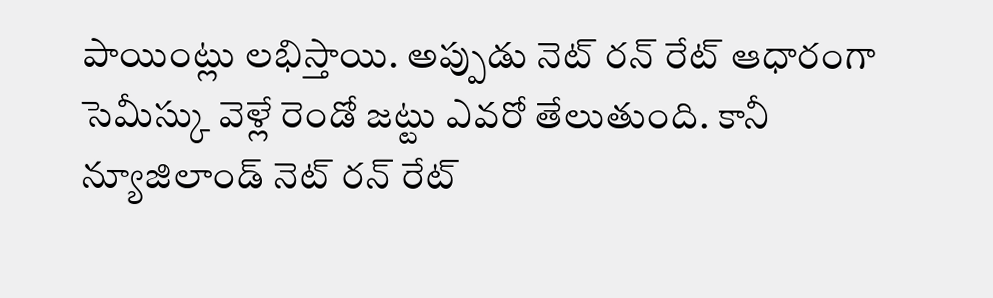పాయింట్లు లభిస్తాయి. అప్పుడు నెట్ రన్ రేట్ ఆధారంగా సెమీస్కు వెళ్లే రెండో జట్టు ఎవరో తేలుతుంది. కానీ న్యూజిలాండ్ నెట్ రన్ రేట్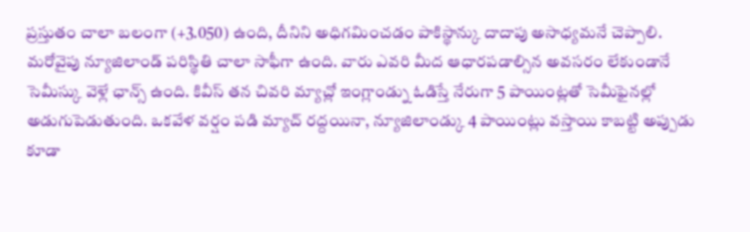ప్రస్తుతం చాలా బలంగా (+3.050) ఉంది, దీనిని అధిగమించడం పాకిస్థాన్కు దాదాపు అసాధ్యమనే చెప్పాలి.
మరోవైపు న్యూజిలాండ్ పరిస్థితి చాలా సాఫీగా ఉంది. వారు ఎవరి మీద ఆధారపడాల్సిన అవసరం లేకుండానే సెమీస్కు వెళ్లే ఛాన్స్ ఉంది. కివీస్ తన చివరి మ్యాచ్లో ఇంగ్లాండ్ను ఓడిస్తే నేరుగా 5 పాయింట్లతో సెమీఫైనల్లో అడుగుపెడుతుంది. ఒకవేళ వర్షం పడి మ్యాచ్ రద్దయినా, న్యూజిలాండ్కు 4 పాయింట్లు వస్తాయి కాబట్టి అప్పుడు కూడా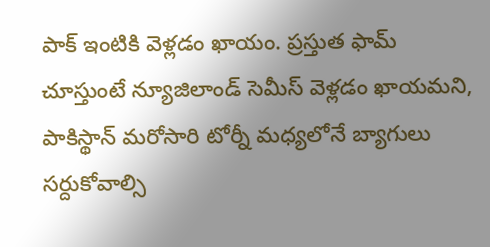పాక్ ఇంటికి వెళ్లడం ఖాయం. ప్రస్తుత ఫామ్ చూస్తుంటే న్యూజిలాండ్ సెమీస్ వెళ్లడం ఖాయమని, పాకిస్థాన్ మరోసారి టోర్నీ మధ్యలోనే బ్యాగులు సర్దుకోవాల్సి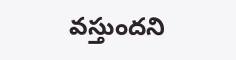వస్తుందని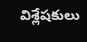విశ్లేషకులు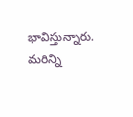భావిస్తున్నారు.
మరిన్ని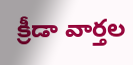క్రీడా వార్తల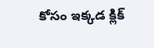కోసం ఇక్కడ క్లిక్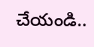చేయండి..